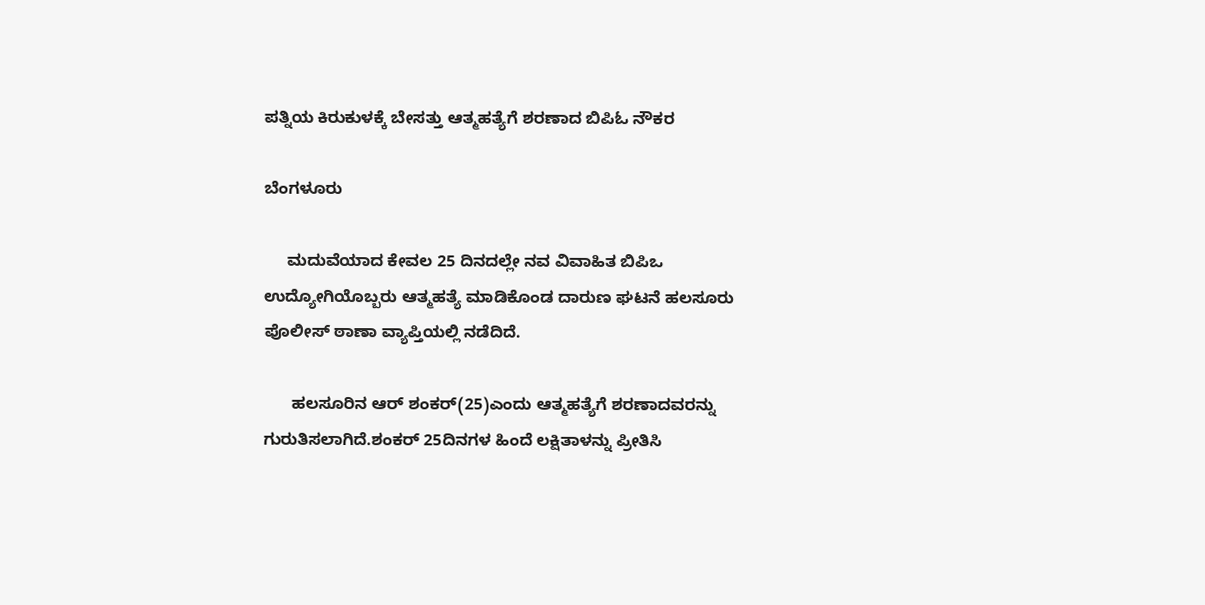ಪತ್ನಿಯ ಕಿರುಕುಳಕ್ಕೆ ಬೇಸತ್ತು ಆತ್ಮಹತ್ಯೆಗೆ ಶರಣಾದ ಬಿಪಿಓ ನೌಕರ

ಬೆಂಗಳೂರು

     ಮದುವೆಯಾದ ಕೇವಲ 25 ದಿನದಲ್ಲೇ ನವ ವಿವಾಹಿತ ಬಿಪಿಒ ಉದ್ಯೋಗಿಯೊಬ್ಬರು ಆತ್ಮಹತ್ಯೆ ಮಾಡಿಕೊಂಡ ದಾರುಣ ಘಟನೆ ಹಲಸೂರು ಪೊಲೀಸ್ ಠಾಣಾ ವ್ಯಾಪ್ತಿಯಲ್ಲಿ ನಡೆದಿದೆ.

      ಹಲಸೂರಿನ ಆರ್ ಶಂಕರ್(25)ಎಂದು ಆತ್ಮಹತ್ಯೆಗೆ ಶರಣಾದವರನ್ನು ಗುರುತಿಸಲಾಗಿದೆ.ಶಂಕರ್ 25ದಿನಗಳ ಹಿಂದೆ ಲಕ್ಷಿತಾಳನ್ನು ಪ್ರೀತಿಸಿ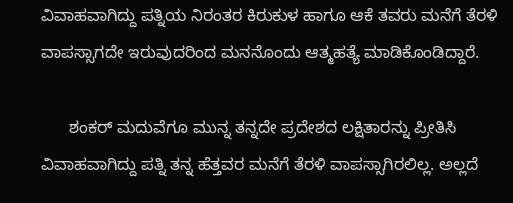ವಿವಾಹವಾಗಿದ್ದು ಪತ್ನಿಯ ನಿರಂತರ ಕಿರುಕುಳ ಹಾಗೂ ಆಕೆ ತವರು ಮನೆಗೆ ತೆರಳಿ ವಾಪಸ್ಸಾಗದೇ ಇರುವುದರಿಂದ ಮನನೊಂದು ಆತ್ಮಹತ್ಯೆ ಮಾಡಿಕೊಂಡಿದ್ದಾರೆ.

      ಶಂಕರ್ ಮದುವೆಗೂ ಮುನ್ನ ತನ್ನದೇ ಪ್ರದೇಶದ ಲಕ್ಷಿತಾರನ್ನು ಪ್ರೀತಿಸಿ ವಿವಾಹವಾಗಿದ್ದು ಪತ್ನಿ ತನ್ನ ಹೆತ್ತವರ ಮನೆಗೆ ತೆರಳಿ ವಾಪಸ್ಸಾಗಿರಲಿಲ್ಲ. ಅಲ್ಲದೆ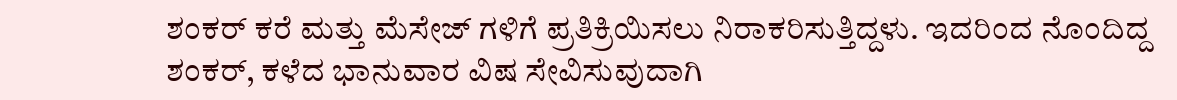ಶಂಕರ್ ಕರೆ ಮತ್ತು ಮೆಸೇಜ್ ಗಳಿಗೆ ಪ್ರತಿಕ್ರಿಯಿಸಲು ನಿರಾಕರಿಸುತ್ತಿದ್ದಳು. ಇದರಿಂದ ನೊಂದಿದ್ದ ಶಂಕರ್, ಕಳೆದ ಭಾನುವಾರ ವಿಷ ಸೇವಿಸುವುದಾಗಿ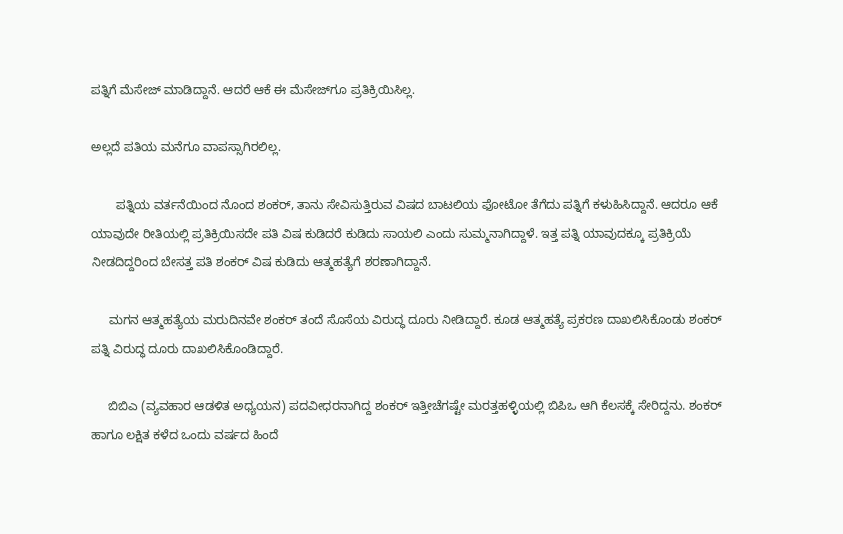ಪತ್ನಿಗೆ ಮೆಸೇಜ್ ಮಾಡಿದ್ದಾನೆ. ಆದರೆ ಆಕೆ ಈ ಮೆಸೇಜ್‍ಗೂ ಪ್ರತಿಕ್ರಿಯಿಸಿಲ್ಲ.

ಅಲ್ಲದೆ ಪತಿಯ ಮನೆಗೂ ವಾಪಸ್ಸಾಗಿರಲಿಲ್ಲ.

       ಪತ್ನಿಯ ವರ್ತನೆಯಿಂದ ನೊಂದ ಶಂಕರ್, ತಾನು ಸೇವಿಸುತ್ತಿರುವ ವಿಷದ ಬಾಟಲಿಯ ಫೋಟೋ ತೆಗೆದು ಪತ್ನಿಗೆ ಕಳುಹಿಸಿದ್ದಾನೆ. ಆದರೂ ಆಕೆ ಯಾವುದೇ ರೀತಿಯಲ್ಲಿ ಪ್ರತಿಕ್ರಿಯಿಸದೇ ಪತಿ ವಿಷ ಕುಡಿದರೆ ಕುಡಿದು ಸಾಯಲಿ ಎಂದು ಸುಮ್ಮನಾಗಿದ್ದಾಳೆ. ಇತ್ತ ಪತ್ನಿ ಯಾವುದಕ್ಕೂ ಪ್ರತಿಕ್ರಿಯೆ ನೀಡದಿದ್ದರಿಂದ ಬೇಸತ್ತ ಪತಿ ಶಂಕರ್ ವಿಷ ಕುಡಿದು ಆತ್ಮಹತ್ಯೆಗೆ ಶರಣಾಗಿದ್ದಾನೆ.

     ಮಗನ ಆತ್ಮಹತ್ಯೆಯ ಮರುದಿನವೇ ಶಂಕರ್ ತಂದೆ ಸೊಸೆಯ ವಿರುದ್ಧ ದೂರು ನೀಡಿದ್ದಾರೆ. ಕೂಡ ಆತ್ಮಹತ್ಯೆ ಪ್ರಕರಣ ದಾಖಲಿಸಿಕೊಂಡು ಶಂಕರ್ ಪತ್ನಿ ವಿರುದ್ಧ ದೂರು ದಾಖಲಿಸಿಕೊಂಡಿದ್ದಾರೆ.

     ಬಿಬಿಎ (ವ್ಯವಹಾರ ಆಡಳಿತ ಅಧ್ಯಯನ) ಪದವೀಧರನಾಗಿದ್ದ ಶಂಕರ್ ಇತ್ತೀಚೆಗಷ್ಟೇ ಮರತ್ತಹಳ್ಳಿಯಲ್ಲಿ ಬಿಪಿಒ ಆಗಿ ಕೆಲಸಕ್ಕೆ ಸೇರಿದ್ದನು. ಶಂಕರ್ ಹಾಗೂ ಲಕ್ಷಿತ ಕಳೆದ ಒಂದು ವರ್ಷದ ಹಿಂದೆ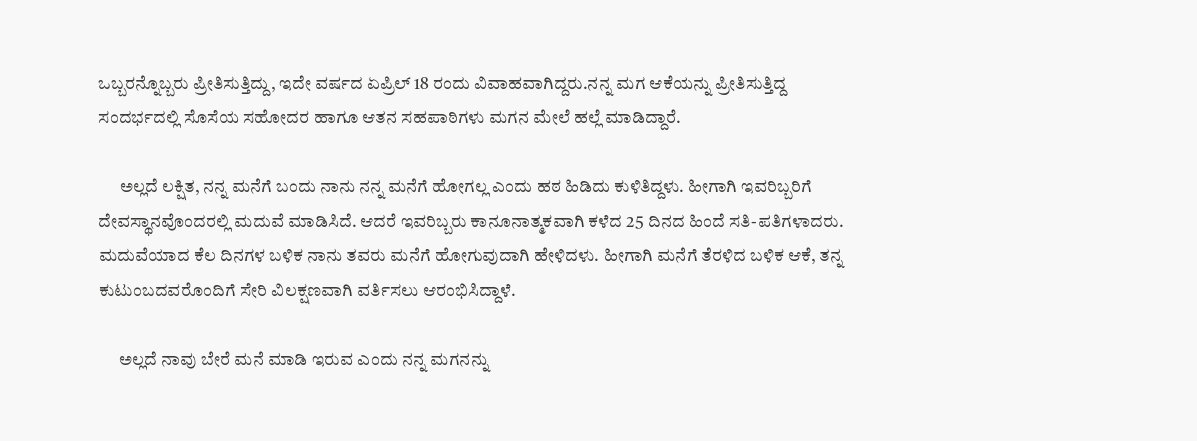ಒಬ್ಬರನ್ನೊಬ್ಬರು ಪ್ರೀತಿಸುತ್ತಿದ್ದು, ಇದೇ ವರ್ಷದ ಏಪ್ರಿಲ್ 18 ರಂದು ವಿವಾಹವಾಗಿದ್ದರು.ನನ್ನ ಮಗ ಆಕೆಯನ್ನು ಪ್ರೀತಿಸುತ್ತಿದ್ದ ಸಂದರ್ಭದಲ್ಲಿ ಸೊಸೆಯ ಸಹೋದರ ಹಾಗೂ ಆತನ ಸಹಪಾಠಿಗಳು ಮಗನ ಮೇಲೆ ಹಲ್ಲೆ ಮಾಡಿದ್ದಾರೆ.

      ಅಲ್ಲದೆ ಲಕ್ಷಿತ, ನನ್ನ ಮನೆಗೆ ಬಂದು ನಾನು ನನ್ನ ಮನೆಗೆ ಹೋಗಲ್ಲ ಎಂದು ಹಠ ಹಿಡಿದು ಕುಳಿತಿದ್ದಳು. ಹೀಗಾಗಿ ಇವರಿಬ್ಬರಿಗೆ ದೇವಸ್ಥಾನವೊಂದರಲ್ಲಿ ಮದುವೆ ಮಾಡಿಸಿದೆ. ಆದರೆ ಇವರಿಬ್ಬರು ಕಾನೂನಾತ್ಮಕವಾಗಿ ಕಳೆದ 25 ದಿನದ ಹಿಂದೆ ಸತಿ-ಪತಿಗಳಾದರು. ಮದುವೆಯಾದ ಕೆಲ ದಿನಗಳ ಬಳಿಕ ನಾನು ತವರು ಮನೆಗೆ ಹೋಗುವುದಾಗಿ ಹೇಳಿದಳು. ಹೀಗಾಗಿ ಮನೆಗೆ ತೆರಳಿದ ಬಳಿಕ ಆಕೆ, ತನ್ನ ಕುಟುಂಬದವರೊಂದಿಗೆ ಸೇರಿ ವಿಲಕ್ಷಣವಾಗಿ ವರ್ತಿಸಲು ಆರಂಭಿಸಿದ್ದಾಳೆ.

      ಅಲ್ಲದೆ ನಾವು ಬೇರೆ ಮನೆ ಮಾಡಿ ಇರುವ ಎಂದು ನನ್ನ ಮಗನನ್ನು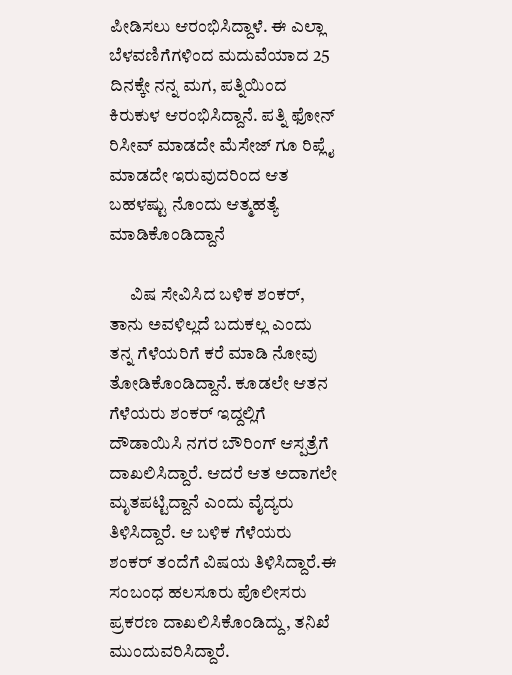ಪೀಡಿಸಲು ಆರಂಭಿಸಿದ್ದಾಳೆ. ಈ ಎಲ್ಲಾ ಬೆಳವಣಿಗೆಗಳಿಂದ ಮದುವೆಯಾದ 25 ದಿನಕ್ಕೇ ನನ್ನ ಮಗ, ಪತ್ನಿಯಿಂದ ಕಿರುಕುಳ ಆರಂಭಿಸಿದ್ದಾನೆ. ಪತ್ನಿ ಫೋನ್ ರಿಸೀವ್ ಮಾಡದೇ ಮೆಸೇಜ್ ಗೂ ರಿಪ್ಲೈ ಮಾಡದೇ ಇರುವುದರಿಂದ ಆತ ಬಹಳಷ್ಟು ನೊಂದು ಆತ್ಮಹತ್ಯೆ ಮಾಡಿಕೊಂಡಿದ್ದಾನೆ

      ವಿಷ ಸೇವಿಸಿದ ಬಳಿಕ ಶಂಕರ್, ತಾನು ಅವಳಿಲ್ಲದೆ ಬದುಕಲ್ಲ ಎಂದು ತನ್ನ ಗೆಳೆಯರಿಗೆ ಕರೆ ಮಾಡಿ ನೋವು ತೋಡಿಕೊಂಡಿದ್ದಾನೆ. ಕೂಡಲೇ ಆತನ ಗೆಳೆಯರು ಶಂಕರ್ ಇದ್ದಲ್ಲಿಗೆ ದೌಡಾಯಿಸಿ ನಗರ ಬೌರಿಂಗ್ ಆಸ್ಪತ್ರೆಗೆ ದಾಖಲಿಸಿದ್ದಾರೆ. ಆದರೆ ಆತ ಅದಾಗಲೇ ಮೃತಪಟ್ಟಿದ್ದಾನೆ ಎಂದು ವೈದ್ಯರು ತಿಳಿಸಿದ್ದಾರೆ. ಆ ಬಳಿಕ ಗೆಳೆಯರು ಶಂಕರ್ ತಂದೆಗೆ ವಿಷಯ ತಿಳಿಸಿದ್ದಾರೆ.ಈ ಸಂಬಂಧ ಹಲಸೂರು ಪೊಲೀಸರು ಪ್ರಕರಣ ದಾಖಲಿಸಿಕೊಂಡಿದ್ದು, ತನಿಖೆ ಮುಂದುವರಿಸಿದ್ದಾರೆ.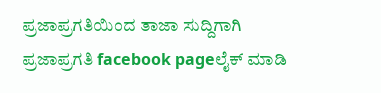ಪ್ರಜಾಪ್ರಗತಿಯಿಂದ ತಾಜಾ ಸುದ್ದಿಗಾಗಿ ಪ್ರಜಾಪ್ರಗತಿ facebook pageಲೈಕ್ ಮಾಡಿ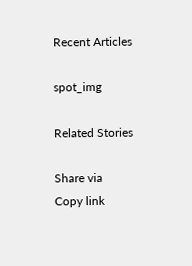Recent Articles

spot_img

Related Stories

Share via
Copy link